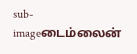sub-imageடைம்லைன்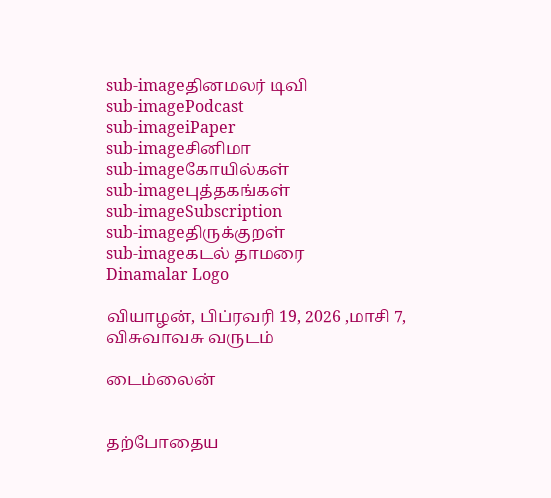sub-imageதினமலர் டிவி
sub-imagePodcast
sub-imageiPaper
sub-imageசினிமா
sub-imageகோயில்கள்
sub-imageபுத்தகங்கள்
sub-imageSubscription
sub-imageதிருக்குறள்
sub-imageகடல் தாமரை
Dinamalar Logo

வியாழன், பிப்ரவரி 19, 2026 ,மாசி 7, விசுவாவசு வருடம்

டைம்லைன்


தற்போதைய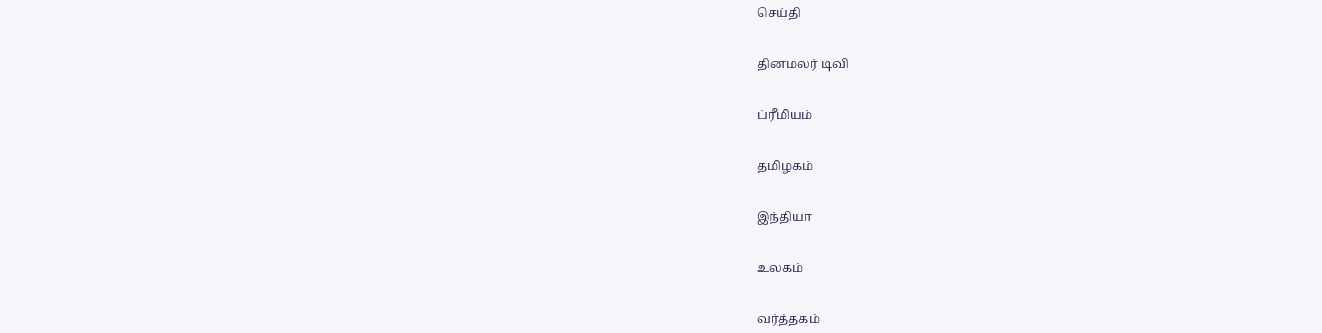செய்தி


தினமலர் டிவி


ப்ரீமியம்


தமிழகம்


இந்தியா


உலகம்


வர்த்தகம்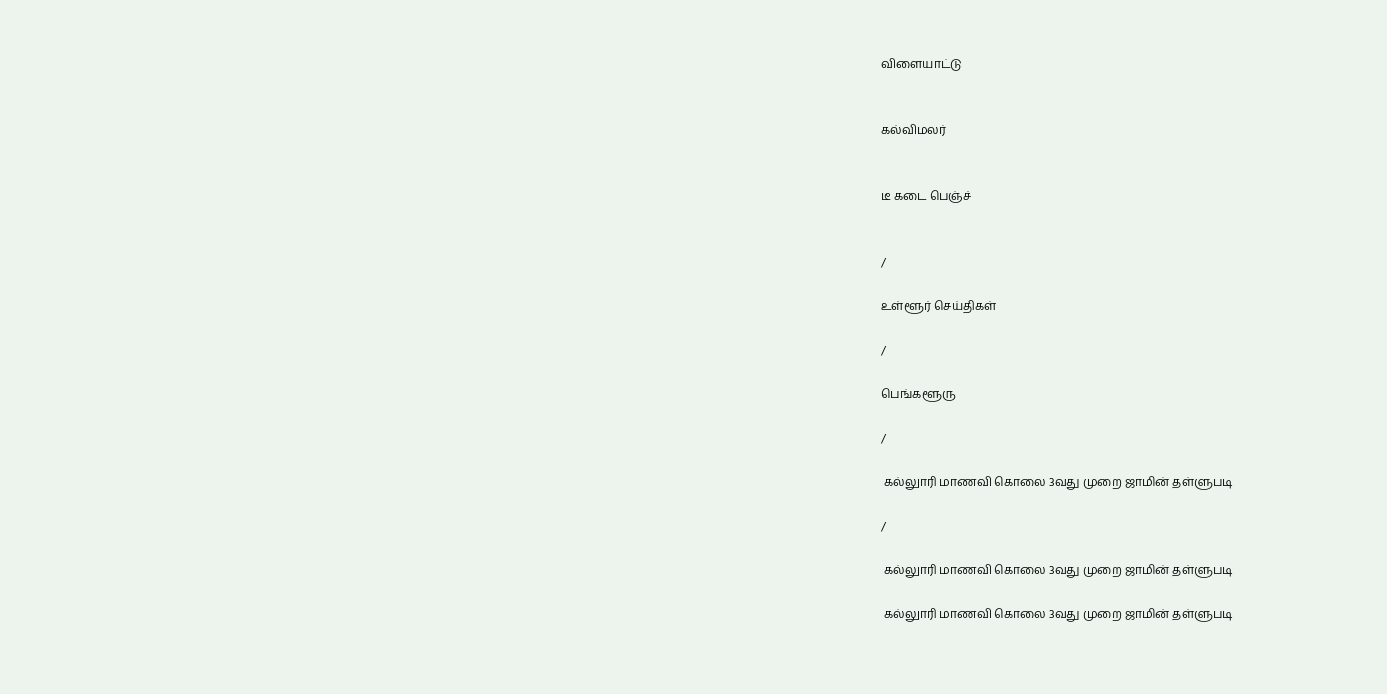விளையாட்டு


கல்விமலர்


டீ கடை பெஞ்ச்


/

உள்ளூர் செய்திகள்

/

பெங்களூரு

/

 கல்லுாரி மாணவி கொலை 3வது முறை ஜாமின் தள்ளுபடி

/

 கல்லுாரி மாணவி கொலை 3வது முறை ஜாமின் தள்ளுபடி

 கல்லுாரி மாணவி கொலை 3வது முறை ஜாமின் தள்ளுபடி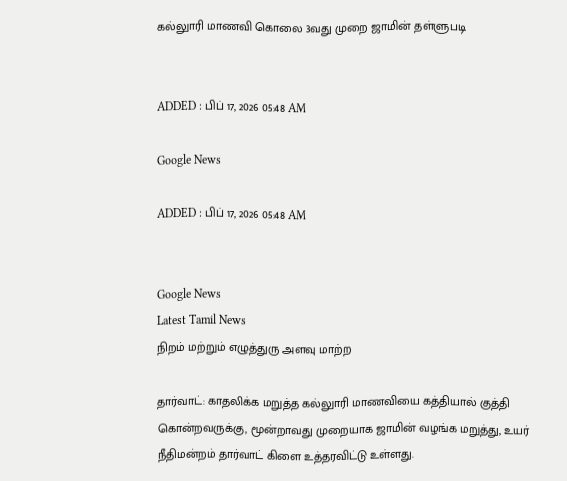கல்லுாரி மாணவி கொலை 3வது முறை ஜாமின் தள்ளுபடி


ADDED : பிப் 17, 2026 05:48 AM

Google News

ADDED : பிப் 17, 2026 05:48 AM


Google News
Latest Tamil News
நிறம் மற்றும் எழுத்துரு அளவு மாற்ற

தார்வாட்: காதலிக்க மறுத்த கல்லுாரி மாணவியை கத்தியால் குத்தி கொன்றவருக்கு, மூன்றாவது முறையாக ஜாமின் வழங்க மறுத்து, உயர் நீதிமன்றம் தார்வாட் கிளை உத்தரவிட்டு உள்ளது.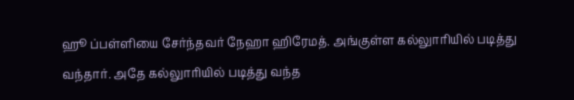ஹூ ப்பள்ளியை சேர்ந்தவர் நேஹா ஹிரேமத். அங்குள்ள கல்லுாரியில் படித்து வந்தார். அதே கல்லுாரியில் படித்து வந்த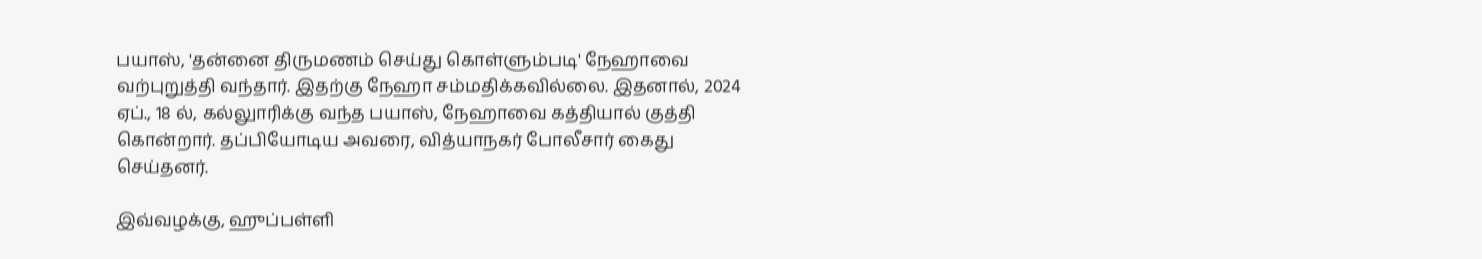பயாஸ், 'தன்னை திருமணம் செய்து கொள்ளும்படி' நேஹாவை வற்புறுத்தி வந்தார். இதற்கு நேஹா சம்மதிக்கவில்லை. இதனால், 2024 ஏப்., 18 ல், கல்லுாரிக்கு வந்த பயாஸ், நேஹாவை கத்தியால் குத்தி கொன்றார். தப்பியோடிய அவரை, வித்யாநகர் போலீசார் கைது செய்தனர்.

இவ்வழக்கு, ஹுப்பள்ளி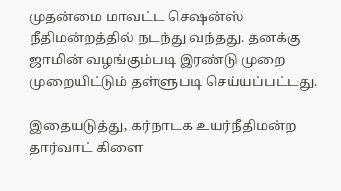முதன்மை மாவட்ட செஷன்ஸ் நீதிமன்றத்தில் நடந்து வந்தது. தனக்கு ஜாமின் வழங்கும்படி இரண்டு முறை முறையிட்டும் தள்ளுபடி செய்யப்பட்டது.

இதையடுத்து, கர்நாடக உயர்நீதிமன்ற தார்வாட் கிளை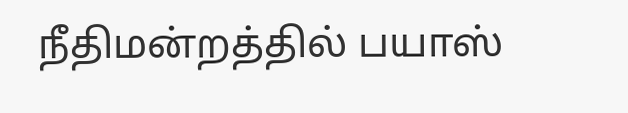நீதிமன்றத்தில் பயாஸ்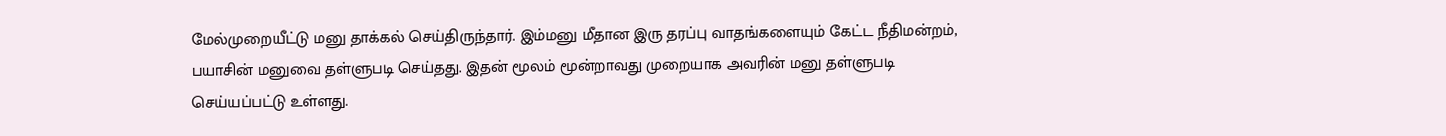மேல்முறையீட்டு மனு தாக்கல் செய்திருந்தார். இம்மனு மீதான இரு தரப்பு வாதங்களையும் கேட்ட நீதிமன்றம், பயாசின் மனுவை தள்ளுபடி செய்தது. இதன் மூலம் மூன்றாவது முறையாக அவரின் மனு தள்ளுபடி செய்யப்பட்டு உள்ளது.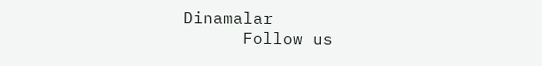Dinamalar
      Follow us